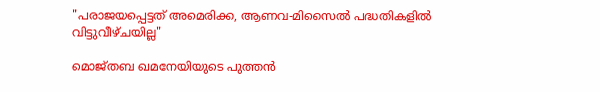"പരാജയപ്പെട്ടത് അമെരിക്ക, ആണവ-മിസൈൽ പദ്ധതികളിൽ വിട്ടുവീഴ്ചയില്ല"

മൊജ്തബ ഖമനേയിയുടെ പുത്തൻ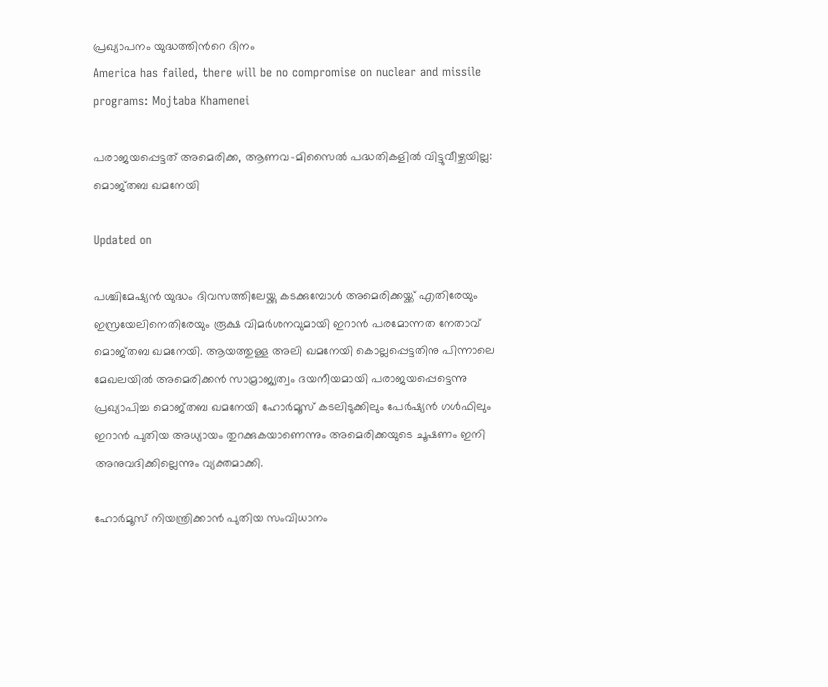പ്രഖ്യാപനം യുദ്ധത്തിന്‍റെ ദിനം
America has failed, there will be no compromise on nuclear and missile programs: Mojtaba Khamenei

പരാജയപ്പെട്ടത് അമെരിക്ക, ആണവ-മിസൈൽ പദ്ധതികളിൽ വിട്ടുവീഴ്ചയില്ല: മൊജ്തബ ഖമനേയി

Updated on

പശ്ചിമേഷ്യൻ യുദ്ധം ദിവസത്തിലേയ്ക്കു കടക്കുമ്പോൾ അമെരിക്കയ്ക്ക് എതിരേയും ഇസ്രയേലിനെതിരേയും രൂക്ഷ വിമർശനവുമായി ഇറാൻ പരമോന്നത നേതാവ് മൊജ്തബ ഖമനേയി. ആയത്തുള്ള അലി ഖമനേയി കൊല്ലപ്പെട്ടതിനു പിന്നാലെ മേഖലയിൽ അമെരിക്കൻ സാമ്രാജ്യത്വം ദയനീയമായി പരാജയപ്പെട്ടെന്നു പ്രഖ്യാപിച്ച മൊജ്തബ ഖമനേയി ഹോർമൂസ് കടലിടുക്കിലും പേർഷ്യൻ ഗൾഫിലും ഇറാൻ പുതിയ അധ്യായം തുറക്കുകയാണെന്നും അമെരിക്കയുടെ ചൂഷണം ഇനി അനുവദിക്കില്ലെന്നും വ്യക്തമാക്കി.

ഹോർമൂസ് നിയന്ത്രിക്കാൻ പുതിയ സംവിധാനം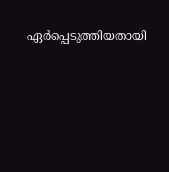ഏർപ്പെടുത്തിയതായി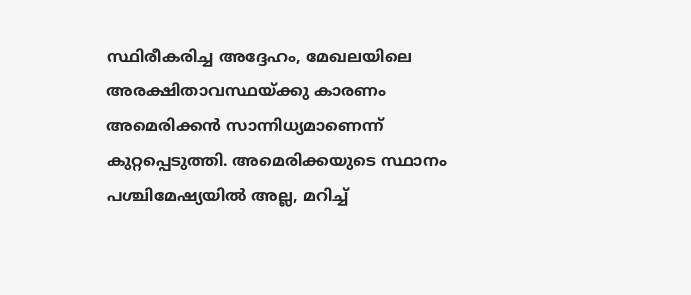സ്ഥിരീകരിച്ച അദ്ദേഹം, മേഖലയിലെ അരക്ഷിതാവസ്ഥയ്ക്കു കാരണം അമെരിക്കൻ സാന്നിധ്യമാണെന്ന് കുറ്റപ്പെടുത്തി. അമെരിക്കയുടെ സ്ഥാനം പശ്ചിമേഷ്യയിൽ അല്ല, മറിച്ച്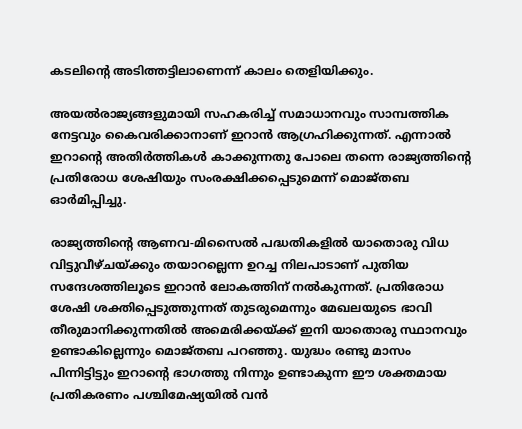കടലിന്‍റെ അടിത്തട്ടിലാണെന്ന് കാലം തെളിയിക്കും.

അയൽരാജ്യങ്ങളുമായി സഹകരിച്ച് സമാധാനവും സാമ്പത്തിക നേട്ടവും കൈവരിക്കാനാണ് ഇറാൻ ആഗ്രഹിക്കുന്നത്. എന്നാൽ ഇറാന്‍റെ അതിർത്തികൾ കാക്കുന്നതു പോലെ തന്നെ രാജ്യത്തിന്‍റെ പ്രതിരോധ ശേഷിയും സംരക്ഷിക്കപ്പെടുമെന്ന് മൊജ്തബ ഓർമിപ്പിച്ചു.

രാജ്യത്തിന്‍റെ ആണവ-മിസൈൽ പദ്ധതികളിൽ യാതൊരു വിധ വിട്ടുവീഴ്ചയ്ക്കും തയാറല്ലെന്ന ഉറച്ച നിലപാടാണ് പുതിയ സന്ദേശത്തിലൂടെ ഇറാൻ ലോകത്തിന് നൽകുന്നത്. പ്രതിരോധ ശേഷി ശക്തിപ്പെടുത്തുന്നത് തുടരുമെന്നും മേഖലയുടെ ഭാവി തീരുമാനിക്കുന്നതിൽ അമെരിക്കയ്ക്ക് ഇനി യാതൊരു സ്ഥാനവും ഉണ്ടാകില്ലെന്നും മൊജ്തബ പറഞ്ഞു. യുദ്ധം രണ്ടു മാസം പിന്നിട്ടിട്ടും ഇറാന്‍റെ ഭാഗത്തു നിന്നും ഉണ്ടാകുന്ന ഈ ശക്തമായ പ്രതികരണം പശ്ചിമേഷ്യയിൽ വൻ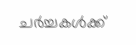ചർച്ചകൾക്ക്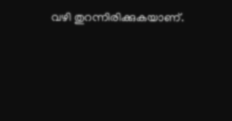വഴി തുറന്നിരിക്കുകയാണ്.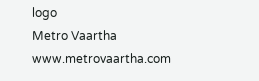logo
Metro Vaartha
www.metrovaartha.com